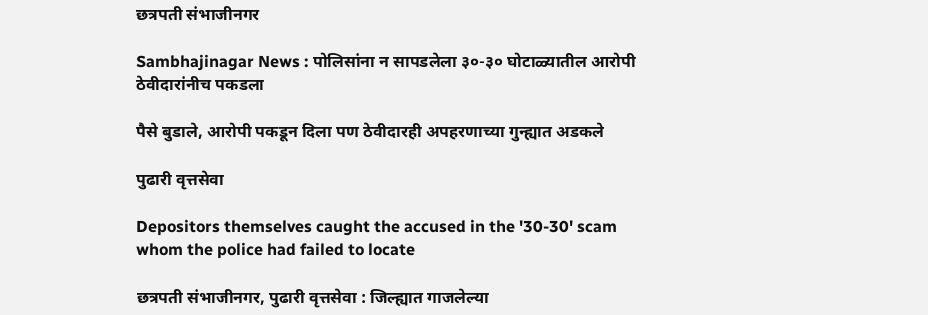छत्रपती संभाजीनगर

Sambhajinagar News : पोलिसांना न सापडलेला ३०-३० घोटाळ्यातील आरोपी ठेवीदारांनीच पकडला

पैसे बुडाले, आरोपी पकडून दिला पण ठेवीदारही अपहरणाच्या गुन्ह्यात अडकले

पुढारी वृत्तसेवा

Depositors themselves caught the accused in the '30-30' scam whom the police had failed to locate

छत्रपती संभाजीनगर, पुढारी वृत्तसेवा : जिल्ह्यात गाजलेल्या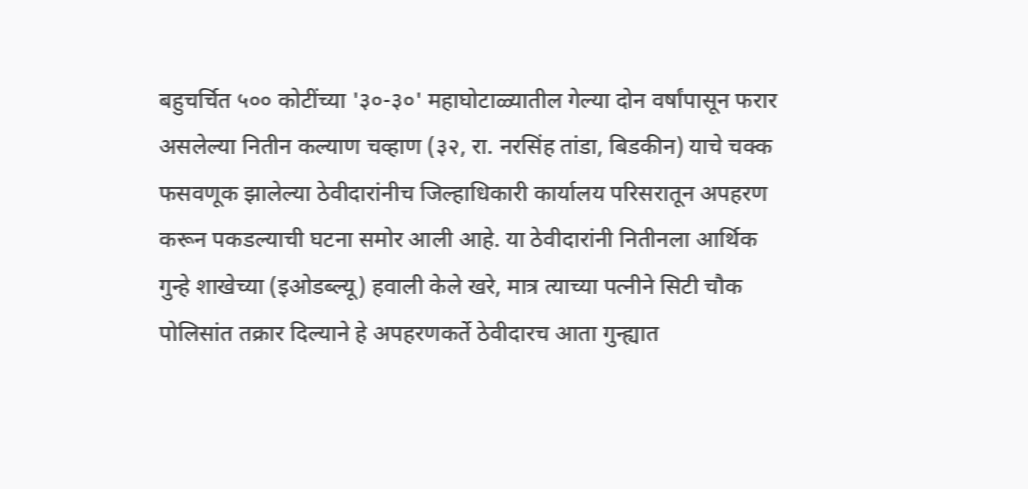बहुचर्चित ५०० कोटींच्या '३०-३०' महाघोटाळ्यातील गेल्या दोन वर्षांपासून फरार असलेल्या नितीन कल्याण चव्हाण (३२, रा. नरसिंह तांडा, बिडकीन) याचे चक्क फसवणूक झालेल्या ठेवीदारांनीच जिल्हाधिकारी कार्यालय परिसरातून अपहरण करून पकडल्याची घटना समोर आली आहे. या ठेवीदारांनी नितीनला आर्थिक गुन्हे शाखेच्या (इओडब्ल्यू) हवाली केले खरे, मात्र त्याच्या पत्नीने सिटी चौक पोलिसांत तक्रार दिल्याने हे अपहरणकर्ते ठेवीदारच आता गुन्ह्यात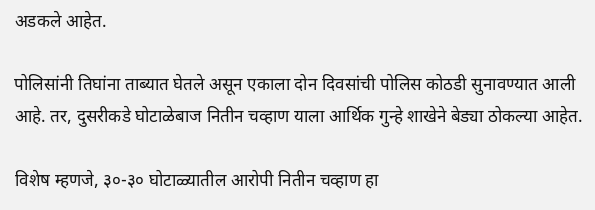अडकले आहेत.

पोलिसांनी तिघांना ताब्यात घेतले असून एकाला दोन दिवसांची पोलिस कोठडी सुनावण्यात आली आहे. तर, दुसरीकडे घोटाळेबाज नितीन चव्हाण याला आर्थिक गुन्हे शाखेने बेड्या ठोकल्या आहेत.

विशेष म्हणजे, ३०-३० घोटाळ्यातील आरोपी नितीन चव्हाण हा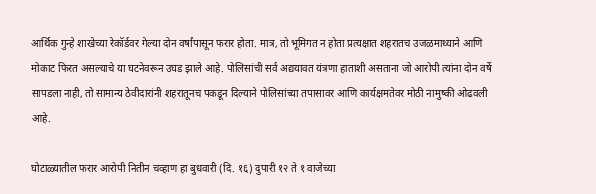आर्थिक गुन्हे शाखेच्या रेकॉर्डवर गेल्या दोन वर्षांपासून फरार होता. मात्र, तो भूमिगत न होता प्रत्यक्षात शहरातच उजळमाथ्याने आणि मोकाट फिरत असल्याचे या घटनेवरून उघड झाले आहे. पोलिसांची सर्व अद्ययावत यंत्रणा हाताशी असताना जो आरोपी त्यांना दोन वर्षे सापडला नाही, तो सामान्य ठेवीदारांनी शहरातूनच पकडून दिल्याने पोलिसांच्या तपासावर आणि कार्यक्षमतेवर मोठी नामुष्की ओढवली आहे.

घोटाळ्यातील फरार आरोपी नितीन चव्हाण हा बुधवारी (दि. १६) दुपारी १२ ते १ वाजेच्या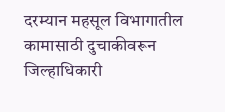दरम्यान महसूल विभागातील कामासाठी दुचाकीवरून जिल्हाधिकारी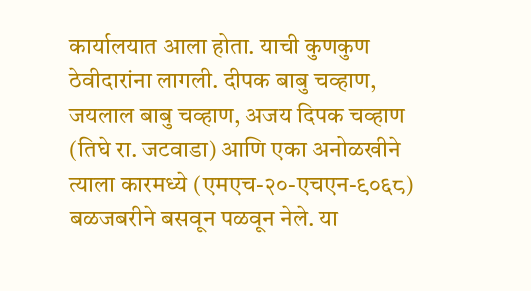कार्यालयात आला होता. याची कुणकुण ठेवीदारांना लागली. दीपक बाबु चव्हाण, जयलाल बाबु चव्हाण, अजय दिपक चव्हाण (तिघे रा. जटवाडा) आणि एका अनोळखीने त्याला कारमध्ये (एमएच-२०-एचएन-९०६८) बळजबरीने बसवून पळवून नेले. या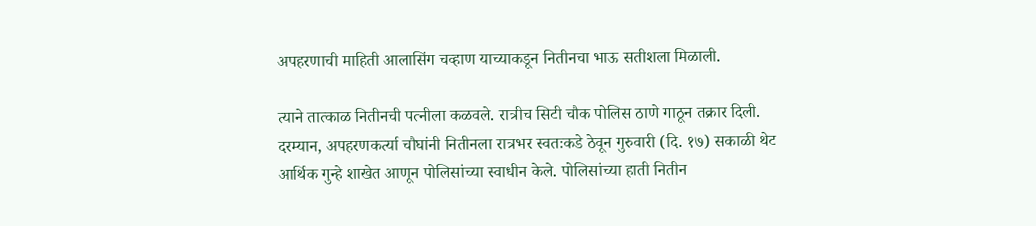अपहरणाची माहिती आलासिंग चव्हाण याच्याकडून नितीनचा भाऊ सतीशला मिळाली.

त्याने तात्काळ नितीनची पत्नीला कळवले. रात्रीच सिटी चौक पोलिस ठाणे गाठून तक्रार दिली. दरम्यान, अपहरणकर्त्या चौघांनी नितीनला रात्रभर स्वतःकडे ठेवून गुरुवारी (दि. १७) सकाळी थेट आर्थिक गुन्हे शाखेत आणून पोलिसांच्या स्वाधीन केले. पोलिसांच्या हाती नितीन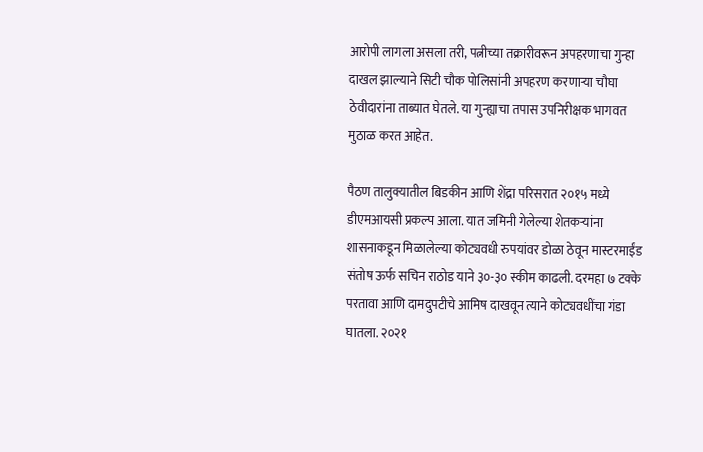आरोपी लागला असला तरी, पत्नीच्या तक्रारीवरून अपहरणाचा गुन्हा दाखल झाल्याने सिटी चौक पोलिसांनी अपहरण करणाऱ्या चौघा ठेवीदारांना ताब्यात घेतले. या गुन्ह्याचा तपास उपनिरीक्षक भागवत मुठाळ करत आहेत.

पैठण तालुक्यातील बिडकीन आणि शेंद्रा परिसरात २०१५ मध्ये डीएमआयसी प्रकल्प आला. यात जमिनी गेलेल्या शेतकऱ्यांना शासनाकडून मिळालेल्या कोट्यवधी रुपयांवर डोळा ठेवून मास्टरमाईंड संतोष ऊर्फ सचिन राठोड याने ३०-३० स्कीम काढली. दरमहा ७ टक्के परतावा आणि दामदुपटीचे आमिष दाखवून त्याने कोट्यवधींचा गंडा घातला. २०२१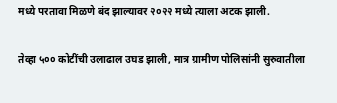मध्ये परतावा मिळणे बंद झाल्यावर २०२२ मध्ये त्याला अटक झाली.

तेव्हा ५०० कोटींची उलाढाल उघड झाली, मात्र ग्रामीण पोलिसांनी सुरुवातीला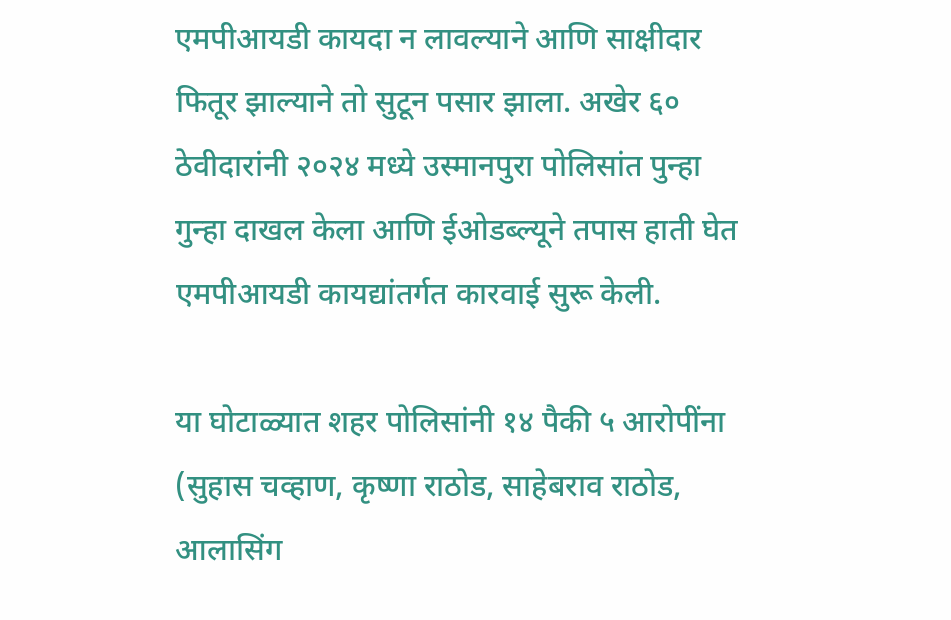एमपीआयडी कायदा न लावल्याने आणि साक्षीदार फितूर झाल्याने तो सुटून पसार झाला. अखेर ६० ठेवीदारांनी २०२४ मध्ये उस्मानपुरा पोलिसांत पुन्हा गुन्हा दाखल केला आणि ईओडब्ल्यूने तपास हाती घेत एमपीआयडी कायद्यांतर्गत कारवाई सुरू केली.

या घोटाळ्यात शहर पोलिसांनी १४ पैकी ५ आरोपींना (सुहास चव्हाण, कृष्णा राठोड, साहेबराव राठोड, आलासिंग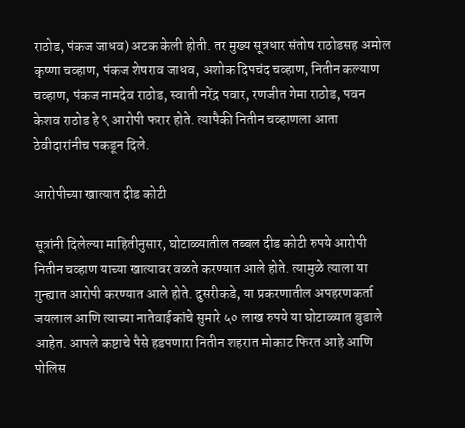राठोड, पंकज जाधव) अटक केली होती. तर मुख्य सूत्रधार संतोष राठोडसह अमोल कृष्णा चव्हाण, पंकज शेषराव जाधव, अशोक दिपचंद चव्हाण, नितीन कल्याण चव्हाण, पंकज नामदेव राठोड, स्वाती नरेंद्र पवार, रणजीत गेमा राठोड, पवन केशव राठोड हे ९ आरोपी फरार होते. त्यापैकी नितीन चव्हाणला आता ठेवीदारांनीच पकडून दिले.

आरोपीच्या खात्यात दीड कोटी

सूत्रांनी दिलेल्या माहितीनुसार, घोटाळ्यातील तब्बल दीड कोटी रुपये आरोपी नितीन चव्हाण याच्या खात्यावर वळते करण्यात आले होते. त्यामुळे त्याला या गुन्ह्यात आरोपी करण्यात आले होते. दुसरीकडे, या प्रकरणातील अपहरणकर्ता जयलाल आणि त्याच्या नातेवाईकांचे सुमारे ५० लाख रुपये या घोटाळ्यात बुडाले आहेत. आपले कष्टाचे पैसे हडपणारा नितीन शहरात मोकाट फिरत आहे आणि पोलिस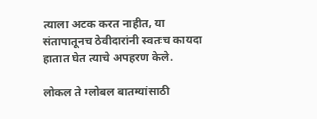त्याला अटक करत नाहीत, या संतापातूनच ठेवीदारांनी स्वतःच कायदा हातात घेत त्याचे अपहरण केले.

लोकल ते ग्लोबल बातम्यांसाठी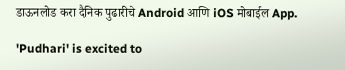डाऊनलोड करा दैनिक पुढारीचे Android आणि iOS मोबाईल App.

'Pudhari' is excited to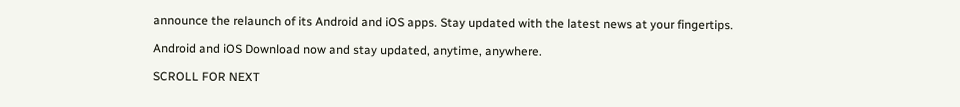announce the relaunch of its Android and iOS apps. Stay updated with the latest news at your fingertips.

Android and iOS Download now and stay updated, anytime, anywhere.

SCROLL FOR NEXT